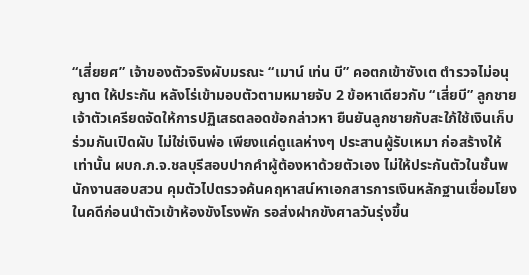“เสี่ยยศ” เจ้าของตัวจริงผับมรณะ “เมาน์ เท่น บี” คอตกเข้าซังเต ตำรวจไม่อนุญาต ให้ประกัน หลังโร่เข้ามอบตัวตามหมายจับ 2 ข้อหาเดียวกับ “เสี่ยบี” ลูกชาย เจ้าตัวเครียดจัดให้การปฏิเสธตลอดข้อกล่าวหา ยืนยันลูกชายกับสะใภ้ใช้เงินเก็บร่วมกันเปิดผับ ไม่ใช่เงินพ่อ เพียงแค่ดูแลห่างๆ ประสานผู้รับเหมา ก่อสร้างให้เท่านั้น ผบก.ภ.จ.ชลบุรีสอบปากคำผู้ต้องหาด้วยตัวเอง ไม่ให้ประกันตัวในชั้นพนักงานสอบสวน คุมตัวไปตรวจค้นคฤหาสน์หาเอกสารการเงินหลักฐานเชื่อมโยงในคดีก่อนนำตัวเข้าห้องขังโรงพัก รอส่งฝากขังศาลวันรุ่งขึ้น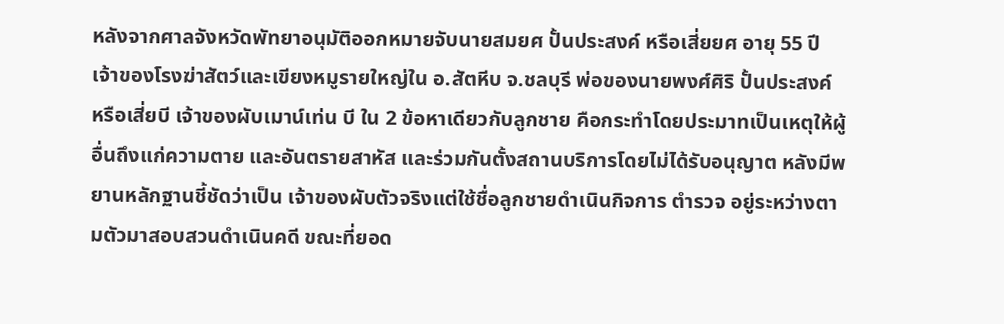หลังจากศาลจังหวัดพัทยาอนุมัติออกหมายจับนายสมยศ ปั้นประสงค์ หรือเสี่ยยศ อายุ 55 ปี เจ้าของโรงฆ่าสัตว์และเขียงหมูรายใหญ่ใน อ.สัตหีบ จ.ชลบุรี พ่อของนายพงศ์ศิริ ปั้นประสงค์ หรือเสี่ยบี เจ้าของผับเมาน์เท่น บี ใน 2 ข้อหาเดียวกับลูกชาย คือกระทำโดยประมาทเป็นเหตุให้ผู้อื่นถึงแก่ความตาย และอันตรายสาหัส และร่วมกันตั้งสถานบริการโดยไม่ได้รับอนุญาต หลังมีพยานหลักฐานชี้ชัดว่าเป็น เจ้าของผับตัวจริงแต่ใช้ชื่อลูกชายดำเนินกิจการ ตำรวจ อยู่ระหว่างตามตัวมาสอบสวนดำเนินคดี ขณะที่ยอด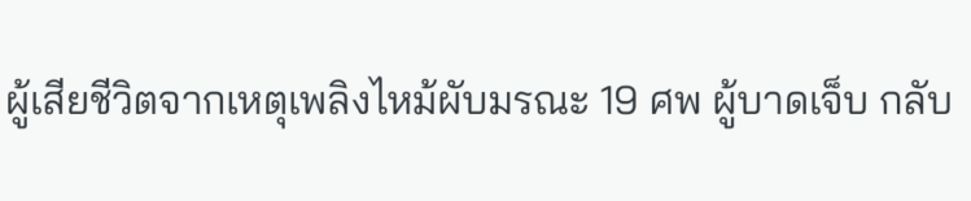ผู้เสียชีวิตจากเหตุเพลิงไหม้ผับมรณะ 19 ศพ ผู้บาดเจ็บ กลับ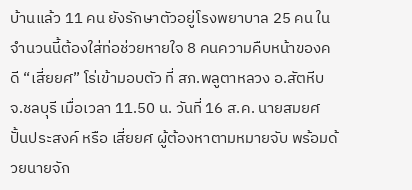บ้านแล้ว 11 คน ยังรักษาตัวอยู่โรงพยาบาล 25 คน ในจำนวนนี้ต้องใส่ท่อช่วยหายใจ 8 คนความคืบหน้าของคดี “เสี่ยยศ” โร่เข้ามอบตัว ที่ สภ.พลูตาหลวง อ.สัตหีบ จ.ชลบุรี เมื่อเวลา 11.50 น. วันที่ 16 ส.ค. นายสมยศ ปั้นประสงค์ หรือ เสี่ยยศ ผู้ต้องหาตามหมายจับ พร้อมด้วยนายจัก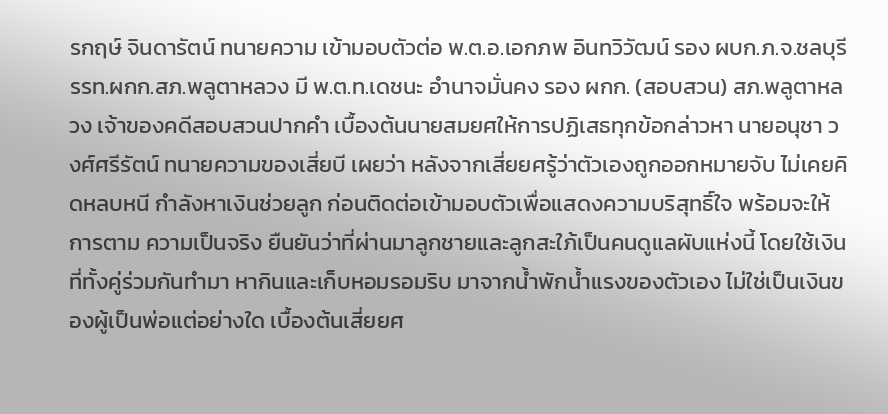รกฤษ์ จินดารัตน์ ทนายความ เข้ามอบตัวต่อ พ.ต.อ.เอกภพ อินทวิวัฒน์ รอง ผบก.ภ.จ.ชลบุรี รรท.ผกก.สภ.พลูตาหลวง มี พ.ต.ท.เดชนะ อำนาจมั่นคง รอง ผกก. (สอบสวน) สภ.พลูตาหลวง เจ้าของคดีสอบสวนปากคำ เบื้องต้นนายสมยศให้การปฏิเสธทุกข้อกล่าวหา นายอนุชา วงศ์ศรีรัตน์ ทนายความของเสี่ยบี เผยว่า หลังจากเสี่ยยศรู้ว่าตัวเองถูกออกหมายจับ ไม่เคยคิดหลบหนี กำลังหาเงินช่วยลูก ก่อนติดต่อเข้ามอบตัวเพื่อแสดงความบริสุทธิ์ใจ พร้อมจะให้การตาม ความเป็นจริง ยืนยันว่าที่ผ่านมาลูกชายและลูกสะใภ้เป็นคนดูแลผับแห่งนี้ โดยใช้เงินที่ทั้งคู่ร่วมกันทำมา หากินและเก็บหอมรอมริบ มาจากน้ำพักน้ำแรงของตัวเอง ไม่ใช่เป็นเงินของผู้เป็นพ่อแต่อย่างใด เบื้องต้นเสี่ยยศ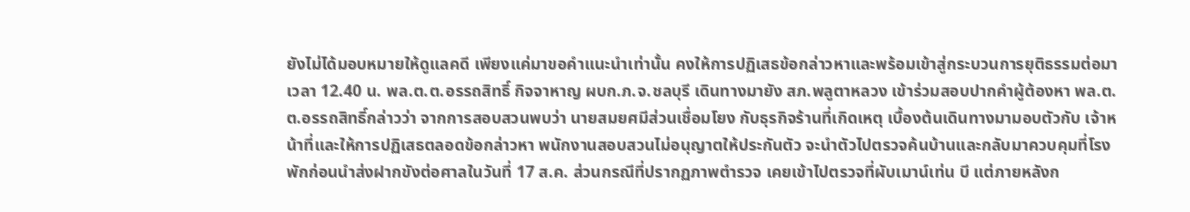ยังไม่ได้มอบหมายให้ดูแลคดี เพียงแค่มาขอคำแนะนำเท่านั้น คงให้การปฏิเสธข้อกล่าวหาและพร้อมเข้าสู่กระบวนการยุติธรรมต่อมาเวลา 12.40 น. พล.ต.ต.อรรถสิทธิ์ กิจจาหาญ ผบก.ภ.จ.ชลบุรี เดินทางมายัง สภ.พลูตาหลวง เข้าร่วมสอบปากคำผู้ต้องหา พล.ต.ต.อรรถสิทธิ์กล่าวว่า จากการสอบสวนพบว่า นายสมยศมีส่วนเชื่อมโยง กับธุรกิจร้านที่เกิดเหตุ เบื้องต้นเดินทางมามอบตัวกับ เจ้าหน้าที่และให้การปฏิเสธตลอดข้อกล่าวหา พนักงานสอบสวนไม่อนุญาตให้ประกันตัว จะนำตัวไปตรวจค้นบ้านและกลับมาควบคุมที่โรงพักก่อนนำส่งฝากขังต่อศาลในวันที่ 17 ส.ค. ส่วนกรณีที่ปรากฏภาพตำรวจ เคยเข้าไปตรวจที่ผับเมาน์เท่น บี แต่ภายหลังก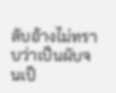ลับอ้างไม่ทราบว่าเป็นผับจนเป็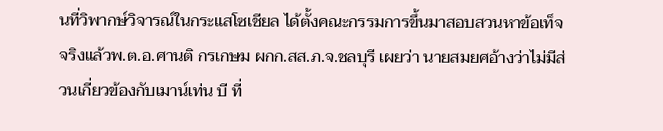นที่วิพากษ์วิจารณ์ในกระแสโซเชียล ได้ตั้งคณะกรรมการขึ้นมาสอบสวนหาข้อเท็จจริงแล้วพ.ต.อ.ศานติ กรเกษม ผกก.สส.ภ.จ.ชลบุรี เผยว่า นายสมยศอ้างว่าไม่มีส่วนเกี่ยวข้องกับเมาน์เท่น บี ที่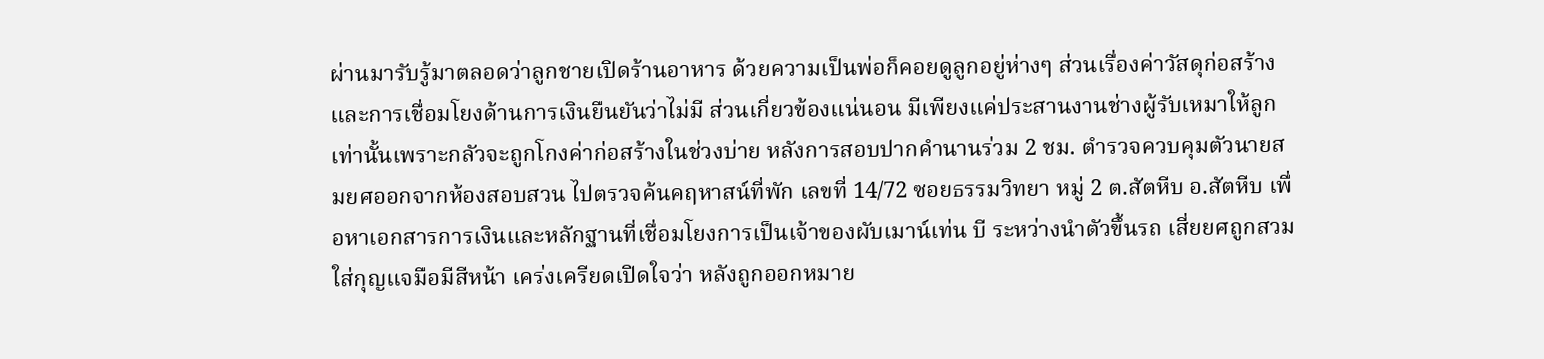ผ่านมารับรู้มาตลอดว่าลูกชายเปิดร้านอาหาร ด้วยความเป็นพ่อก็คอยดูลูกอยู่ห่างๆ ส่วนเรื่องค่าวัสดุก่อสร้างและการเชื่อมโยงด้านการเงินยืนยันว่าไม่มี ส่วนเกี่ยวข้องแน่นอน มีเพียงแค่ประสานงานช่างผู้รับเหมาให้ลูกเท่านั้นเพราะกลัวจะถูกโกงค่าก่อสร้างในช่วงบ่าย หลังการสอบปากคำนานร่วม 2 ชม. ตำรวจควบคุมตัวนายสมยศออกจากห้องสอบสวน ไปตรวจค้นคฤหาสน์ที่พัก เลขที่ 14/72 ซอยธรรมวิทยา หมู่ 2 ต.สัตหีบ อ.สัตหีบ เพื่อหาเอกสารการเงินและหลักฐานที่เชื่อมโยงการเป็นเจ้าของผับเมาน์เท่น บี ระหว่างนำตัวขึ้นรถ เสี่ยยศถูกสวมใส่กุญแจมือมีสีหน้า เคร่งเครียดเปิดใจว่า หลังถูกออกหมาย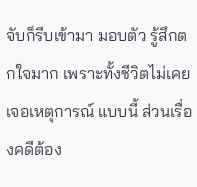จับก็รีบเข้ามา มอบตัว รู้สึกตกใจมาก เพราะทั้งชีวิตไม่เคยเจอเหตุการณ์ แบบนี้ ส่วนเรื่องคดีต้อง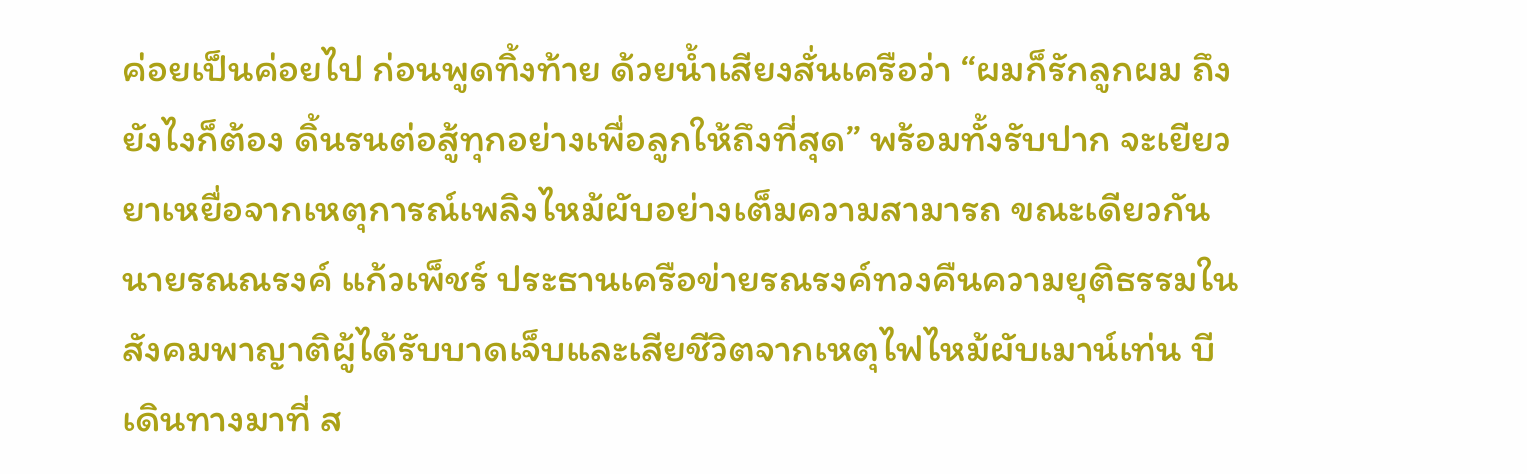ค่อยเป็นค่อยไป ก่อนพูดทิ้งท้าย ด้วยน้ำเสียงสั่นเครือว่า “ผมก็รักลูกผม ถึงยังไงก็ต้อง ดิ้นรนต่อสู้ทุกอย่างเพื่อลูกให้ถึงที่สุด” พร้อมทั้งรับปาก จะเยียวยาเหยื่อจากเหตุการณ์เพลิงไหม้ผับอย่างเต็มความสามารถ ขณะเดียวกัน นายรณณรงค์ แก้วเพ็ชร์ ประธานเครือข่ายรณรงค์ทวงคืนความยุติธรรมในสังคมพาญาติผู้ได้รับบาดเจ็บและเสียชีวิตจากเหตุไฟไหม้ผับเมาน์เท่น บี เดินทางมาที่ ส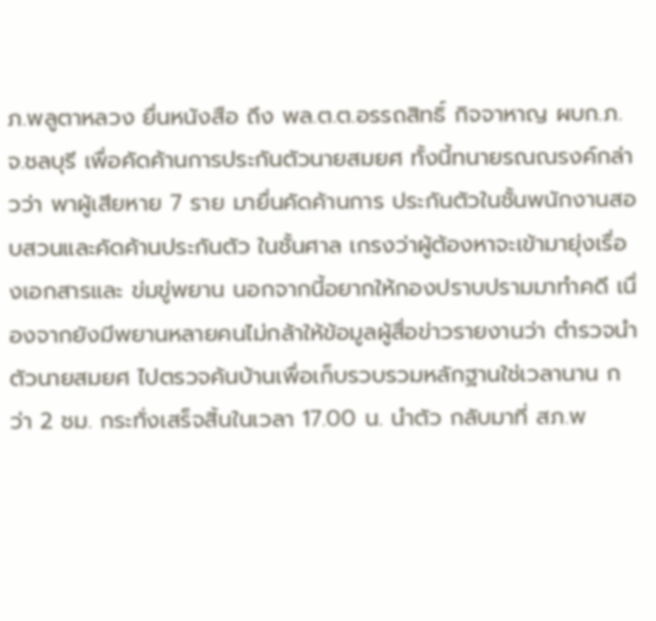ภ.พลูตาหลวง ยื่นหนังสือ ถึง พล.ต.ต.อรรถสิทธิ์ กิจจาหาญ ผบก.ภ.จ.ชลบุรี เพื่อคัดค้านการประกันตัวนายสมยศ ทั้งนี้ทนายรณณรงค์กล่าวว่า พาผู้เสียหาย 7 ราย มายื่นคัดค้านการ ประกันตัวในชั้นพนักงานสอบสวนและคัดค้านประกันตัว ในชั้นศาล เกรงว่าผู้ต้องหาจะเข้ามายุ่งเรื่องเอกสารและ ข่มขู่พยาน นอกจากนี้อยากให้กองปราบปรามมาทำคดี เนื่องจากยังมีพยานหลายคนไม่กล้าให้ข้อมูลผู้สื่อข่าวรายงานว่า ตำรวจนำตัวนายสมยศ ไปตรวจค้นบ้านเพื่อเก็บรวบรวมหลักฐานใช่เวลานาน กว่า 2 ชม. กระทั่งเสร็จสิ้นในเวลา 17.00 น. นำตัว กลับมาที่ สภ.พ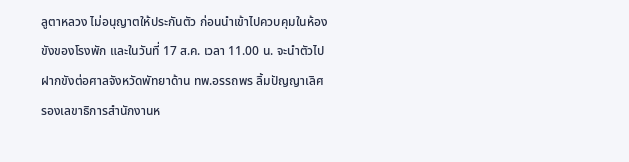ลูตาหลวง ไม่อนุญาตให้ประกันตัว ก่อนนำเข้าไปควบคุมในห้องขังของโรงพัก และในวันที่ 17 ส.ค. เวลา 11.00 น. จะนำตัวไปฝากขังต่อศาลจังหวัดพัทยาด้าน ทพ.อรรถพร ลิ้มปัญญาเลิศ รองเลขาธิการสำนักงานห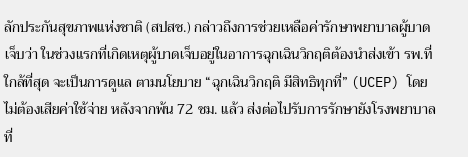ลักประกันสุขภาพแห่งชาติ (สปสช.) กล่าวถึงการช่วยเหลือค่ารักษาพยาบาลผู้บาดเจ็บว่า ในช่วงแรกที่เกิดเหตุผู้บาดเจ็บอยู่ในอาการฉุกเฉินวิกฤติต้องนำส่งเข้า รพ.ที่ใกล้ที่สุด จะเป็นการดูแล ตามนโยบาย “ฉุกเฉินวิกฤติ มีสิทธิทุกที่” (UCEP) โดยไม่ต้องเสียค่าใช้จ่าย หลังจากพ้น 72 ชม. แล้ว ส่งต่อไปรับการรักษายังโรงพยาบาลที่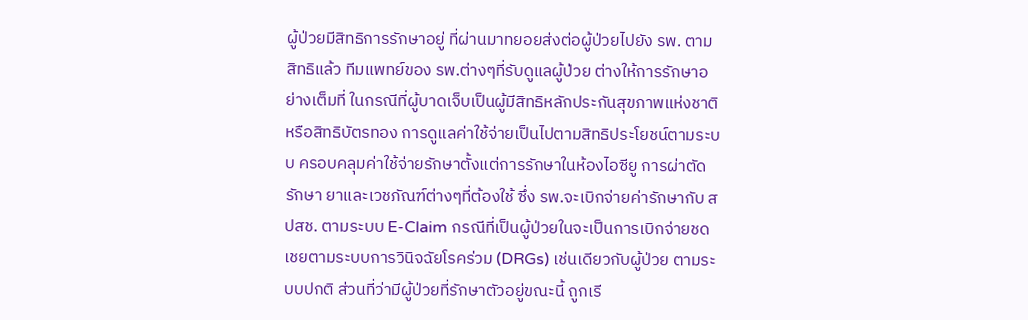ผู้ป่วยมีสิทธิการรักษาอยู่ ที่ผ่านมาทยอยส่งต่อผู้ป่วยไปยัง รพ. ตามสิทธิแล้ว ทีมแพทย์ของ รพ.ต่างๆที่รับดูแลผู้ป่วย ต่างให้การรักษาอย่างเต็มที่ ในกรณีที่ผู้บาดเจ็บเป็นผู้มีสิทธิหลักประกันสุขภาพแห่งชาติ หรือสิทธิบัตรทอง การดูแลค่าใช้จ่ายเป็นไปตามสิทธิประโยชน์ตามระบบ ครอบคลุมค่าใช้จ่ายรักษาตั้งแต่การรักษาในห้องไอซียู การผ่าตัดรักษา ยาและเวชภัณฑ์ต่างๆที่ต้องใช้ ซึ่ง รพ.จะเบิกจ่ายค่ารักษากับ สปสช. ตามระบบ E-Claim กรณีที่เป็นผู้ป่วยในจะเป็นการเบิกจ่ายชดเชยตามระบบการวินิจฉัยโรคร่วม (DRGs) เช่นเดียวกับผู้ป่วย ตามระบบปกติ ส่วนที่ว่ามีผู้ป่วยที่รักษาตัวอยู่ขณะนี้ ถูกเรี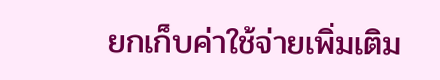ยกเก็บค่าใช้จ่ายเพิ่มเติม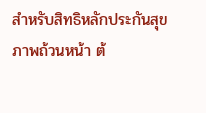สำหรับสิทธิหลักประกันสุขภาพถ้วนหน้า ต้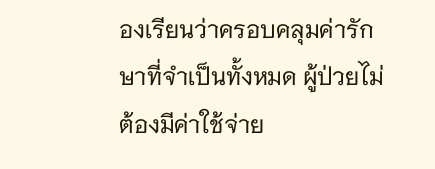องเรียนว่าครอบคลุมค่ารักษาที่จำเป็นทั้งหมด ผู้ป่วยไม่ต้องมีค่าใช้จ่าย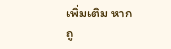เพิ่มเติม หากถู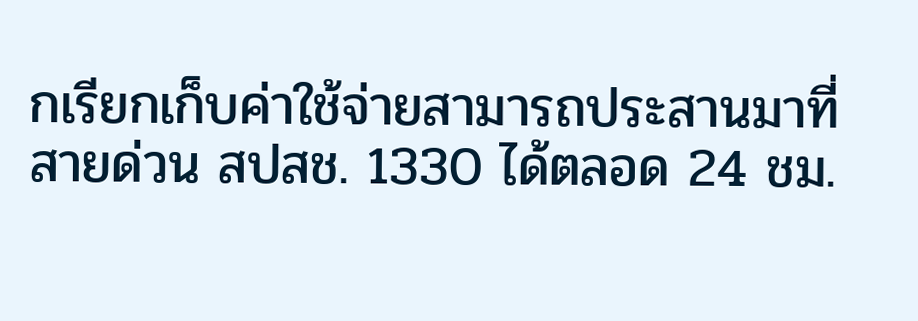กเรียกเก็บค่าใช้จ่ายสามารถประสานมาที่สายด่วน สปสช. 1330 ได้ตลอด 24 ชม.